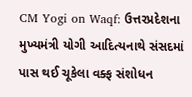CM Yogi on Waqf: ઉત્તરપ્રદેશના મુખ્યમંત્રી યોગી આદિત્યનાથે સંસદમાં પાસ થઈ ચૂકેલા વક્ફ સંશોધન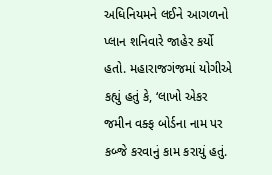અધિનિયમને લઈને આગળનો પ્લાન શનિવારે જાહેર કર્યો હતો. મહારાજગંજમાં યોગીએ કહ્યું હતું કે, ‘લાખો એકર જમીન વક્ફ બોર્ડના નામ પર કબ્જે કરવાનું કામ કરાયું હતું.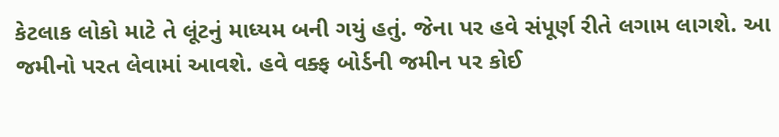કેટલાક લોકો માટે તે લૂંટનું માધ્યમ બની ગયું હતું. જેના પર હવે સંપૂર્ણ રીતે લગામ લાગશે. આ જમીનો પરત લેવામાં આવશે. હવે વક્ફ બોર્ડની જમીન પર કોઈ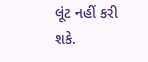લૂંટ નહીં કરી શકે.